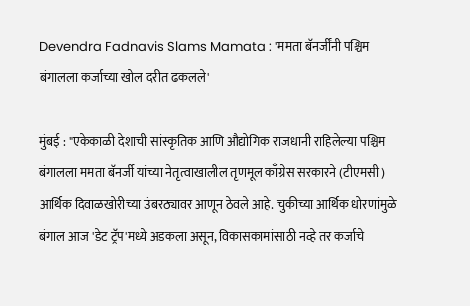Devendra Fadnavis Slams Mamata : 'ममता बॅनर्जींनी पश्चिम बंगालला कर्जाच्या खोल दरीत ढकलले'

मुंबई : "एकेकाळी देशाची सांस्कृतिक आणि औद्योगिक राजधानी राहिलेल्या पश्चिम बंगालला ममता बॅनर्जी यांच्या नेतृत्वाखालील तृणमूल काँग्रेस सरकारने (टीएमसी) आर्थिक दिवाळखोरीच्या उंबरठ्यावर आणून ठेवले आहे. चुकीच्या आर्थिक धोरणांमुळे बंगाल आज 'डेट ट्रॅप'मध्ये अडकला असून, विकासकामांसाठी नव्हे तर कर्जाचे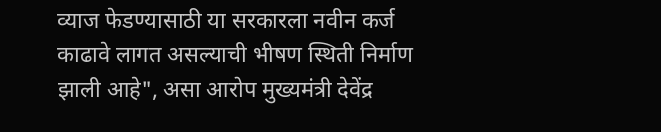व्याज फेडण्यासाठी या सरकारला नवीन कर्ज काढावे लागत असल्याची भीषण स्थिती निर्माण झाली आहे", असा आरोप मुख्यमंत्री देवेंद्र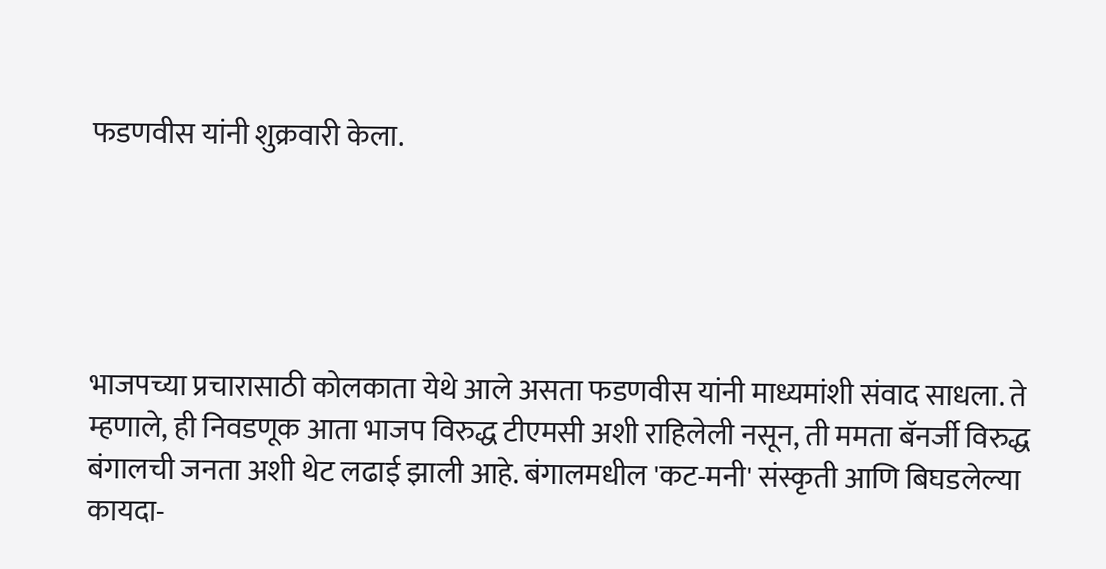फडणवीस यांनी शुक्रवारी केला.





भाजपच्या प्रचारासाठी कोलकाता येथे आले असता फडणवीस यांनी माध्यमांशी संवाद साधला. ते म्हणाले, ही निवडणूक आता भाजप विरुद्ध टीएमसी अशी राहिलेली नसून, ती ममता बॅनर्जी विरुद्ध बंगालची जनता अशी थेट लढाई झाली आहे. बंगालमधील 'कट-मनी' संस्कृती आणि बिघडलेल्या कायदा-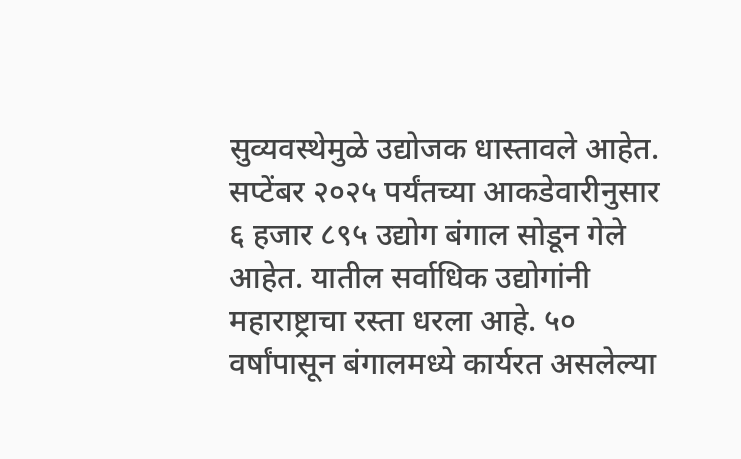सुव्यवस्थेमुळे उद्योजक धास्तावले आहेत. सप्टेंबर २०२५ पर्यंतच्या आकडेवारीनुसार ६ हजार ८९५ उद्योग बंगाल सोडून गेले आहेत. यातील सर्वाधिक उद्योगांनी महाराष्ट्राचा रस्ता धरला आहे. ५० वर्षांपासून बंगालमध्ये कार्यरत असलेल्या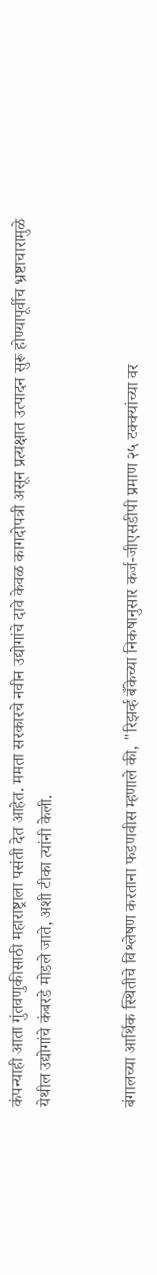कंपन्याही आता गुंतवणुकीसाठी महाराष्ट्राला पसंती देत आहेत. ममता सरकारचे नवीन उद्योगांचे दावे केवळ कागदोपत्री असून प्रत्यक्षात उत्पादन सुरू होण्यापूर्वीच भ्रष्टाचारामुळे येथील उद्योगांचे कंबरडे मोडले जाते, अशी टीका त्यांनी केली.


बंगालच्या आर्थिक स्थितीचे विश्लेषण करताना फडणवीस म्हणाले की, "रिझर्व्ह बँकेच्या निकषानुसार कर्ज-जीएसडीपी प्रमाण २५ टक्क्यांच्या वर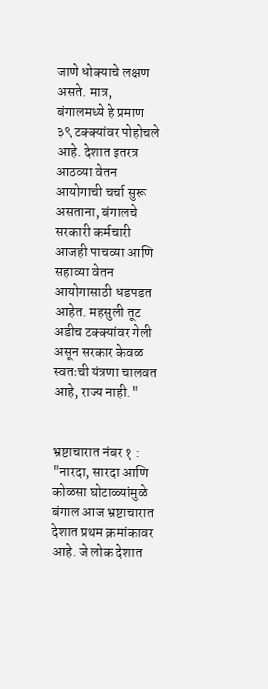जाणे धोक्याचे लक्षण असते. मात्र, बंगालमध्ये हे प्रमाण ३९ टक्क्यांवर पोहोचले आहे. देशात इतरत्र आठव्या वेतन आयोगाची चर्चा सुरू असताना, बंगालचे सरकारी कर्मचारी आजही पाचव्या आणि सहाव्या वेतन आयोगासाठी धडपडत आहेत. महसुली तूट अडीच टक्क्यांवर गेली असून सरकार केवळ स्वतःची यंत्रणा चालवत आहे, राज्य नाही."


भ्रष्टाचारात नंबर १ : "नारदा, सारदा आणि कोळसा घोटाळ्यांमुळे बंगाल आज भ्रष्टाचारात देशात प्रथम क्रमांकावर आहे. जे लोक देशात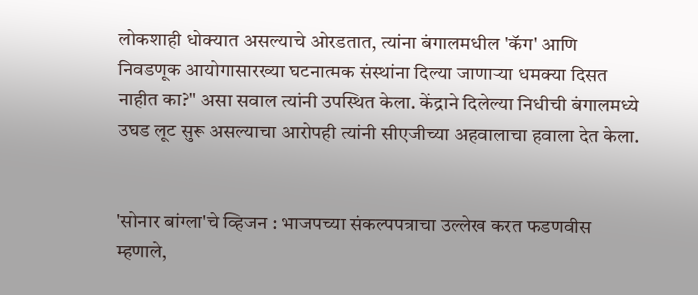लोकशाही धोक्यात असल्याचे ओरडतात, त्यांना बंगालमधील 'कॅग' आणि निवडणूक आयोगासारख्या घटनात्मक संस्थांना दिल्या जाणाऱ्या धमक्या दिसत नाहीत का?" असा सवाल त्यांनी उपस्थित केला. केंद्राने दिलेल्या निधीची बंगालमध्ये उघड लूट सुरू असल्याचा आरोपही त्यांनी सीएजीच्या अहवालाचा हवाला देत केला.


'सोनार बांग्ला'चे व्हिजन : भाजपच्या संकल्पपत्राचा उल्लेख करत फडणवीस म्हणाले,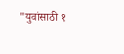"युवांसाठी १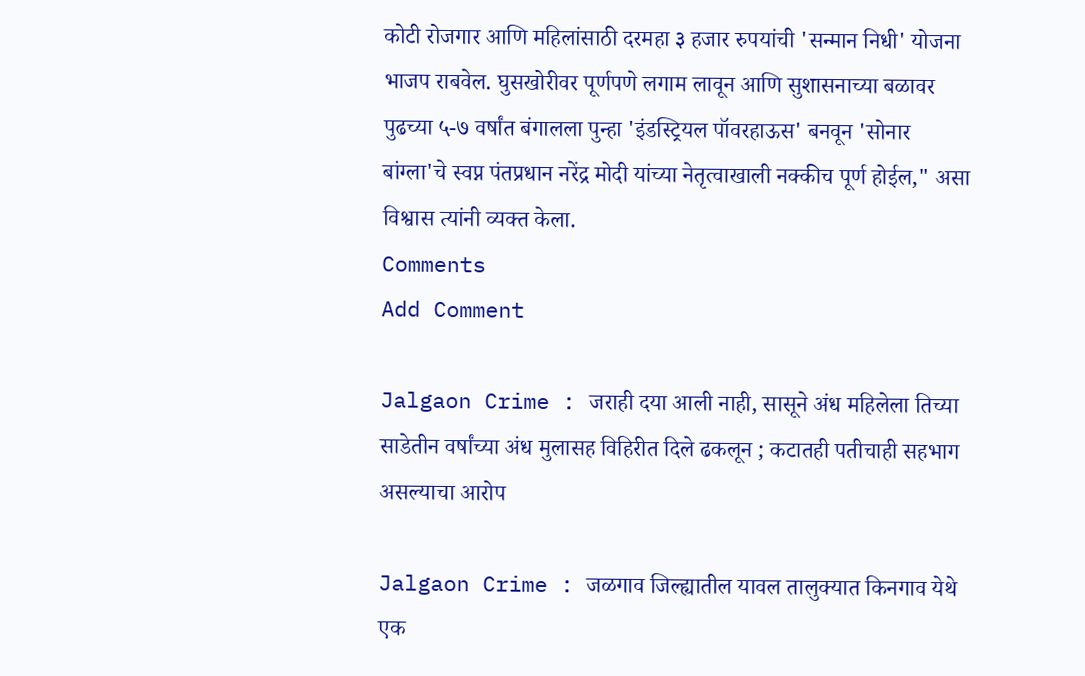कोटी रोजगार आणि महिलांसाठी दरमहा ३ हजार रुपयांची 'सन्मान निधी' योजना भाजप राबवेल. घुसखोरीवर पूर्णपणे लगाम लावून आणि सुशासनाच्या बळावर पुढच्या ५-७ वर्षांत बंगालला पुन्हा 'इंडस्ट्रियल पॉवरहाऊस' बनवून 'सोनार बांग्ला'चे स्वप्न पंतप्रधान नरेंद्र मोदी यांच्या नेतृत्वाखाली नक्कीच पूर्ण होईल," असा विश्वास त्यांनी व्यक्त केला.
Comments
Add Comment

Jalgaon Crime : जराही दया आली नाही, सासूने अंध महिलेला तिच्या साडेतीन वर्षांच्या अंध मुलासह विहिरीत दिले ढकलून ; कटातही पतीचाही सहभाग असल्याचा आरोप

Jalgaon Crime : जळगाव जिल्ह्यातील यावल तालुक्यात किनगाव येथे एक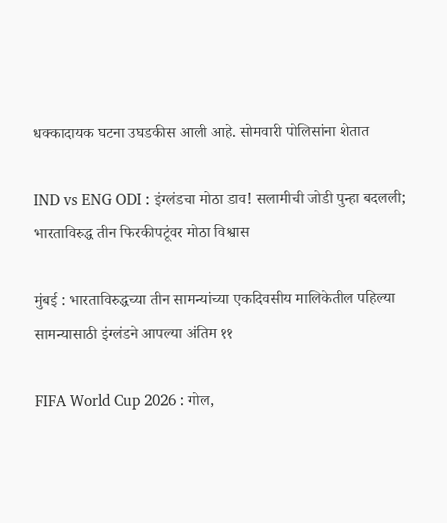धक्कादायक घटना उघडकीस आली आहे. सोमवारी पोलिसांना शेतात

IND vs ENG ODI : इंग्लंडचा मोठा डाव! सलामीची जोडी पुन्हा बदलली; भारताविरुद्ध तीन फिरकीपटूंवर मोठा विश्वास

मुंबई : भारताविरुद्धच्या तीन सामन्यांच्या एकदिवसीय मालिकेतील पहिल्या सामन्यासाठी इंग्लंडने आपल्या अंतिम ११

FIFA World Cup 2026 : गोल,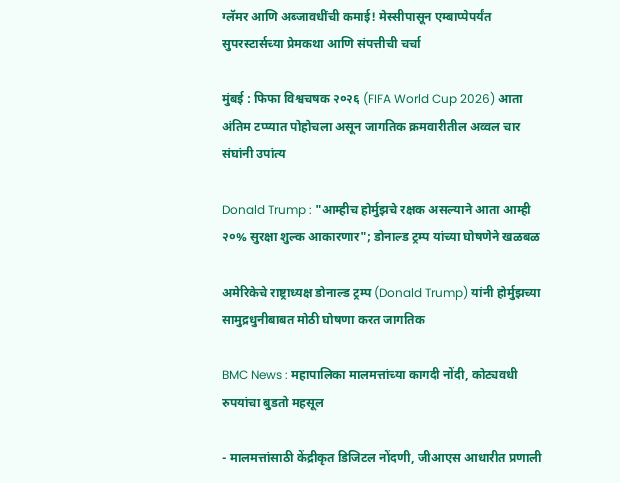ग्लॅमर आणि अब्जावधींची कमाई! मेस्सीपासून एम्बाप्पेपर्यंत सुपरस्टार्सच्या प्रेमकथा आणि संपत्तीची चर्चा

मुंबई : फिफा विश्वचषक २०२६ (FIFA World Cup 2026) आता अंतिम टप्प्यात पोहोचला असून जागतिक क्रमवारीतील अव्वल चार संघांनी उपांत्य

Donald Trump : "आम्हीच होर्मुझचे रक्षक असल्याने आता आम्ही २०% सुरक्षा शुल्क आकारणार"; डोनाल्ड ट्रम्प यांच्या घोषणेने खळबळ

अमेरिकेचे राष्ट्राध्यक्ष डोनाल्ड ट्रम्प (Donald Trump) यांनी होर्मुझच्या सामुद्रधुनीबाबत मोठी घोषणा करत जागतिक

BMC News : महापालिका मालमत्तांच्या कागदी नोंदी, कोट्यवधी रुपयांचा बुडतो महसूल

- मालमत्तांसाठी केंद्रीकृत डिजिटल नोंदणी, जीआएस आधारीत प्रणाली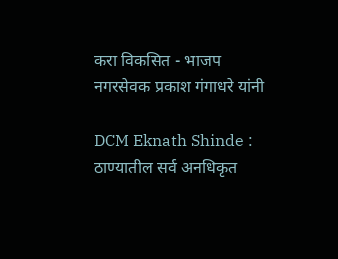करा विकसित - भाजप नगरसेवक प्रकाश गंगाधरे यांनी

DCM Eknath Shinde : ठाण्यातील सर्व अनधिकृत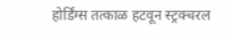होर्डिंग्स तत्काळ हटवून स्ट्रक्चरल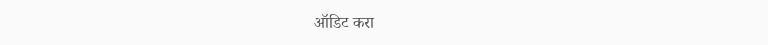ऑडिट करा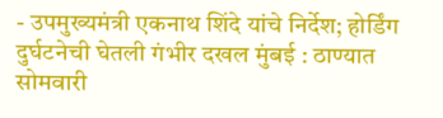- उपमुख्यमंत्री एकनाथ शिंदे यांचे निर्देश; होर्डिंग दुर्घटनेची घेतली गंभीर दखल मुंबई : ठाण्यात सोमवारी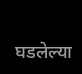घडलेल्या